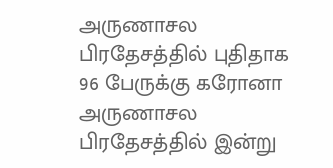அருணாசல பிரதேசத்தில் புதிதாக 96 பேருக்கு கரோனா
அருணாசல பிரதேசத்தில் இன்று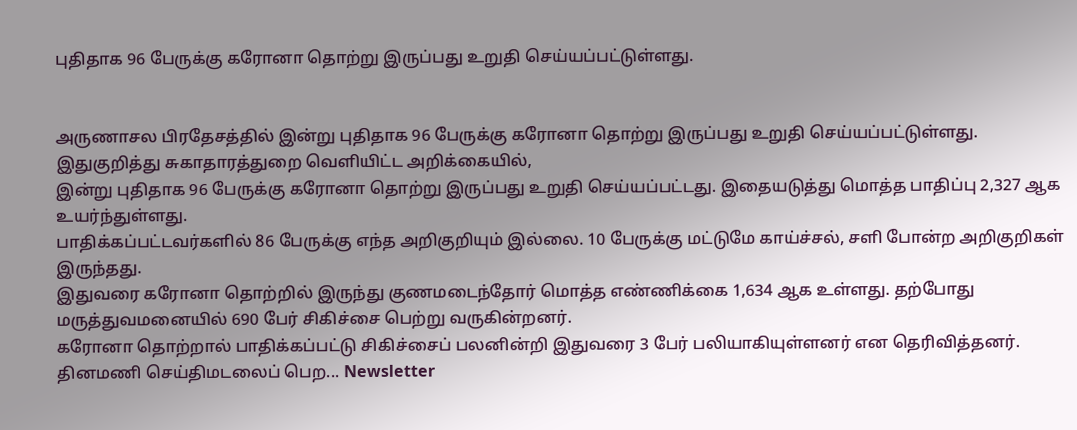புதிதாக 96 பேருக்கு கரோனா தொற்று இருப்பது உறுதி செய்யப்பட்டுள்ளது.


அருணாசல பிரதேசத்தில் இன்று புதிதாக 96 பேருக்கு கரோனா தொற்று இருப்பது உறுதி செய்யப்பட்டுள்ளது.
இதுகுறித்து சுகாதாரத்துறை வெளியிட்ட அறிக்கையில்,
இன்று புதிதாக 96 பேருக்கு கரோனா தொற்று இருப்பது உறுதி செய்யப்பட்டது. இதையடுத்து மொத்த பாதிப்பு 2,327 ஆக உயர்ந்துள்ளது.
பாதிக்கப்பட்டவர்களில் 86 பேருக்கு எந்த அறிகுறியும் இல்லை. 10 பேருக்கு மட்டுமே காய்ச்சல், சளி போன்ற அறிகுறிகள் இருந்தது.
இதுவரை கரோனா தொற்றில் இருந்து குணமடைந்தோர் மொத்த எண்ணிக்கை 1,634 ஆக உள்ளது. தற்போது மருத்துவமனையில் 690 பேர் சிகிச்சை பெற்று வருகின்றனர்.
கரோனா தொற்றால் பாதிக்கப்பட்டு சிகிச்சைப் பலனின்றி இதுவரை 3 பேர் பலியாகியுள்ளனர் என தெரிவித்தனர்.
தினமணி செய்திமடலைப் பெற... Newsletter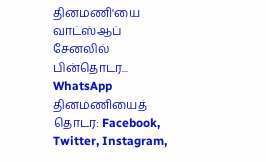தினமணி'யை வாட்ஸ்ஆப் சேனலில் பின்தொடர... WhatsApp
தினமணியைத் தொடர: Facebook, Twitter, Instagram,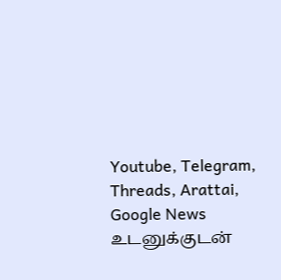Youtube, Telegram, Threads, Arattai, Google News
உடனுக்குடன்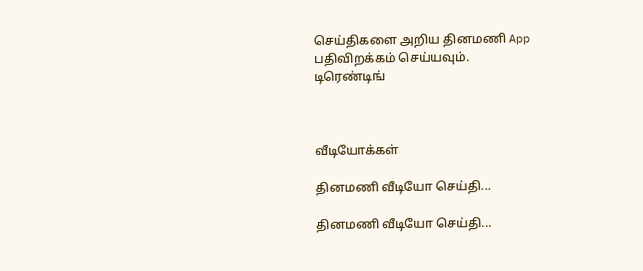செய்திகளை அறிய தினமணி App பதிவிறக்கம் செய்யவும்.
டிரெண்டிங்



வீடியோக்கள்

தினமணி வீடியோ செய்தி...

தினமணி வீடியோ செய்தி...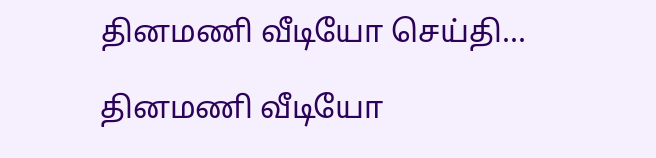தினமணி வீடியோ செய்தி...

தினமணி வீடியோ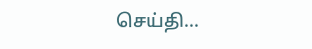செய்தி...